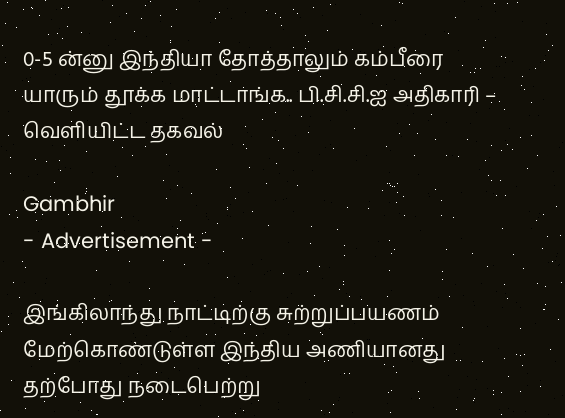0-5 ன்னு இந்தியா தோத்தாலும் கம்பீரை யாரும் தூக்க மாட்டாங்க.. பி.சி.சி.ஐ அதிகாரி – வெளியிட்ட தகவல்

Gambhir
- Advertisement -

இங்கிலாந்து நாட்டிற்கு சுற்றுப்பயணம் மேற்கொண்டுள்ள இந்திய அணியானது தற்போது நடைபெற்று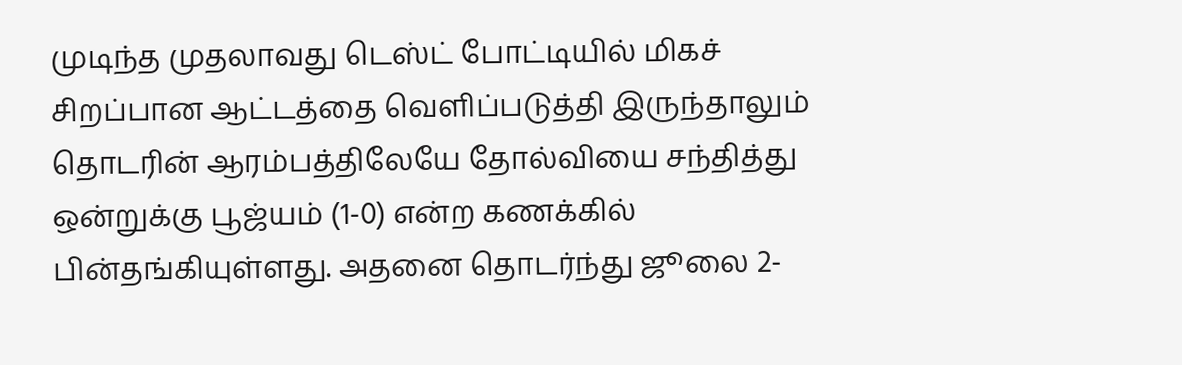முடிந்த முதலாவது டெஸ்ட் போட்டியில் மிகச் சிறப்பான ஆட்டத்தை வெளிப்படுத்தி இருந்தாலும் தொடரின் ஆரம்பத்திலேயே தோல்வியை சந்தித்து ஒன்றுக்கு பூஜ்யம் (1-0) என்ற கணக்கில் பின்தங்கியுள்ளது. அதனை தொடர்ந்து ஜூலை 2-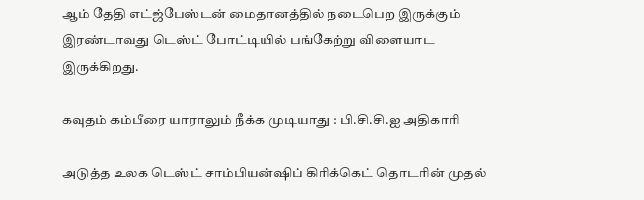ஆம் தேதி எட்ஜ்பேஸ்டன் மைதானத்தில் நடைபெற இருக்கும் இரண்டாவது டெஸ்ட் போட்டியில் பங்கேற்று விளையாட இருக்கிறது.

கவுதம் கம்பீரை யாராலும் நீக்க முடியாது : பி.சி.சி.ஐ அதிகாரி

அடுத்த உலக டெஸ்ட் சாம்பியன்ஷிப் கிரிக்கெட் தொடரின் முதல்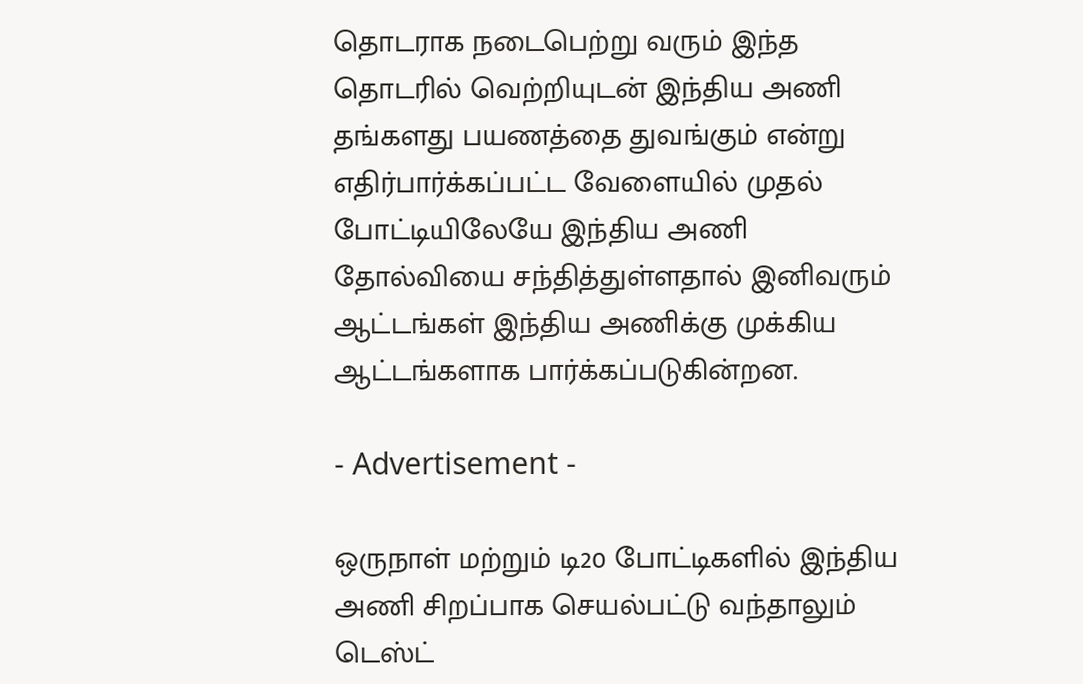தொடராக நடைபெற்று வரும் இந்த தொடரில் வெற்றியுடன் இந்திய அணி தங்களது பயணத்தை துவங்கும் என்று எதிர்பார்க்கப்பட்ட வேளையில் முதல் போட்டியிலேயே இந்திய அணி தோல்வியை சந்தித்துள்ளதால் இனிவரும் ஆட்டங்கள் இந்திய அணிக்கு முக்கிய ஆட்டங்களாக பார்க்கப்படுகின்றன.

- Advertisement -

ஒருநாள் மற்றும் டி20 போட்டிகளில் இந்திய அணி சிறப்பாக செயல்பட்டு வந்தாலும் டெஸ்ட்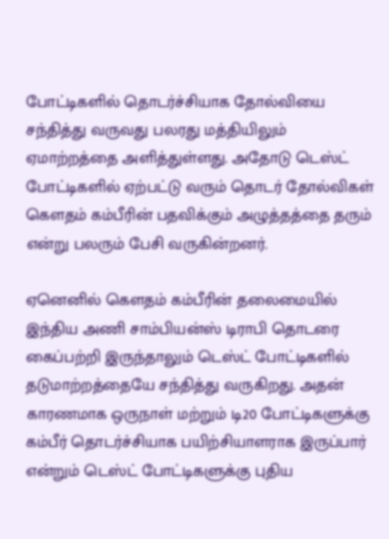போட்டிகளில் தொடர்ச்சியாக தோல்வியை சந்தித்து வருவது பலரது மத்தியிலும் ஏமாற்றத்தை அளித்துள்ளது. அதோடு டெஸ்ட் போட்டிகளில் ஏற்பட்டு வரும் தொடர் தோல்விகள் கௌதம் கம்பீரின் பதவிக்கும் அழுத்தத்தை தரும் என்று பலரும் பேசி வருகின்றனர்.

ஏனெனில் கௌதம் கம்பீரின் தலைமையில் இந்திய அணி சாம்பியன்ஸ் டிராபி தொடரை கைப்பற்றி இருந்தாலும் டெஸ்ட் போட்டிகளில் தடுமாற்றத்தையே சந்தித்து வருகிறது. அதன் காரணமாக ஒருநாள் மற்றும் டி20 போட்டிகளுக்கு கம்பீர் தொடர்ச்சியாக பயிற்சியாளராக இருப்பார் என்றும் டெஸ்ட் போட்டிகளுக்கு புதிய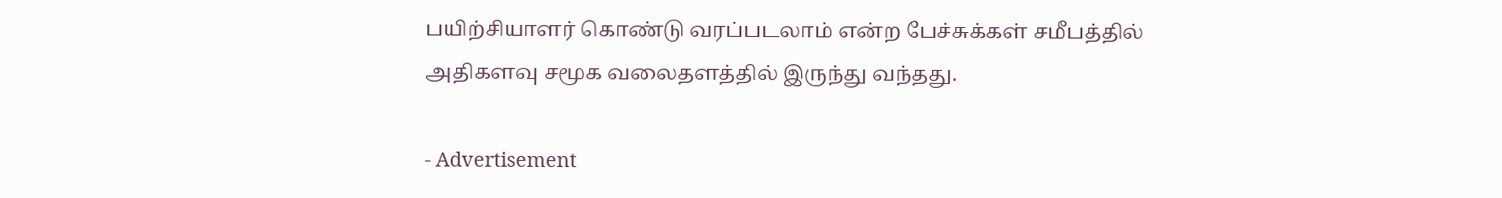பயிற்சியாளர் கொண்டு வரப்படலாம் என்ற பேச்சுக்கள் சமீபத்தில் அதிகளவு சமூக வலைதளத்தில் இருந்து வந்தது.

- Advertisement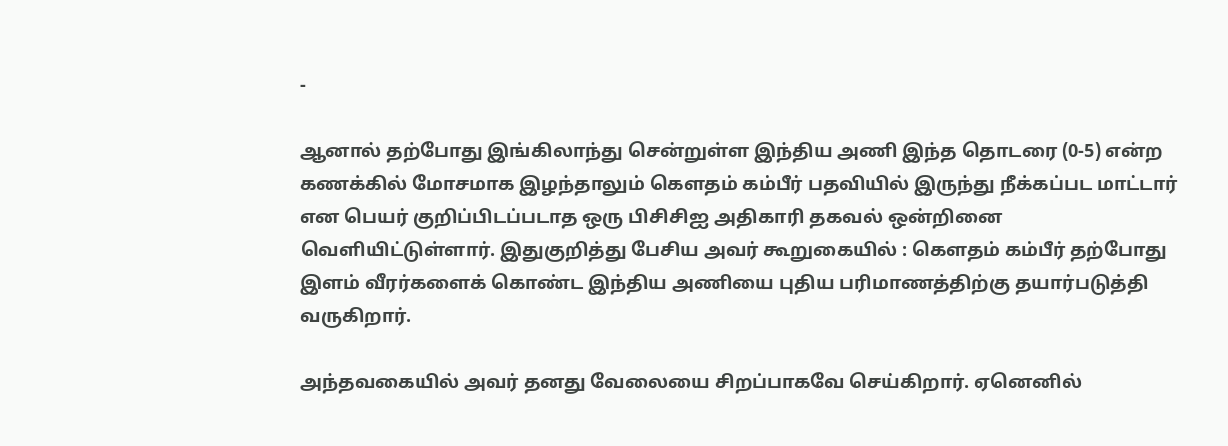-

ஆனால் தற்போது இங்கிலாந்து சென்றுள்ள இந்திய அணி இந்த தொடரை (0-5) என்ற கணக்கில் மோசமாக இழந்தாலும் கௌதம் கம்பீர் பதவியில் இருந்து நீக்கப்பட மாட்டார் என பெயர் குறிப்பிடப்படாத ஒரு பிசிசிஐ அதிகாரி தகவல் ஒன்றினை வெளியிட்டுள்ளார். இதுகுறித்து பேசிய அவர் கூறுகையில் : கௌதம் கம்பீர் தற்போது இளம் வீரர்களைக் கொண்ட இந்திய அணியை புதிய பரிமாணத்திற்கு தயார்படுத்தி வருகிறார்.

அந்தவகையில் அவர் தனது வேலையை சிறப்பாகவே செய்கிறார். ஏனெனில்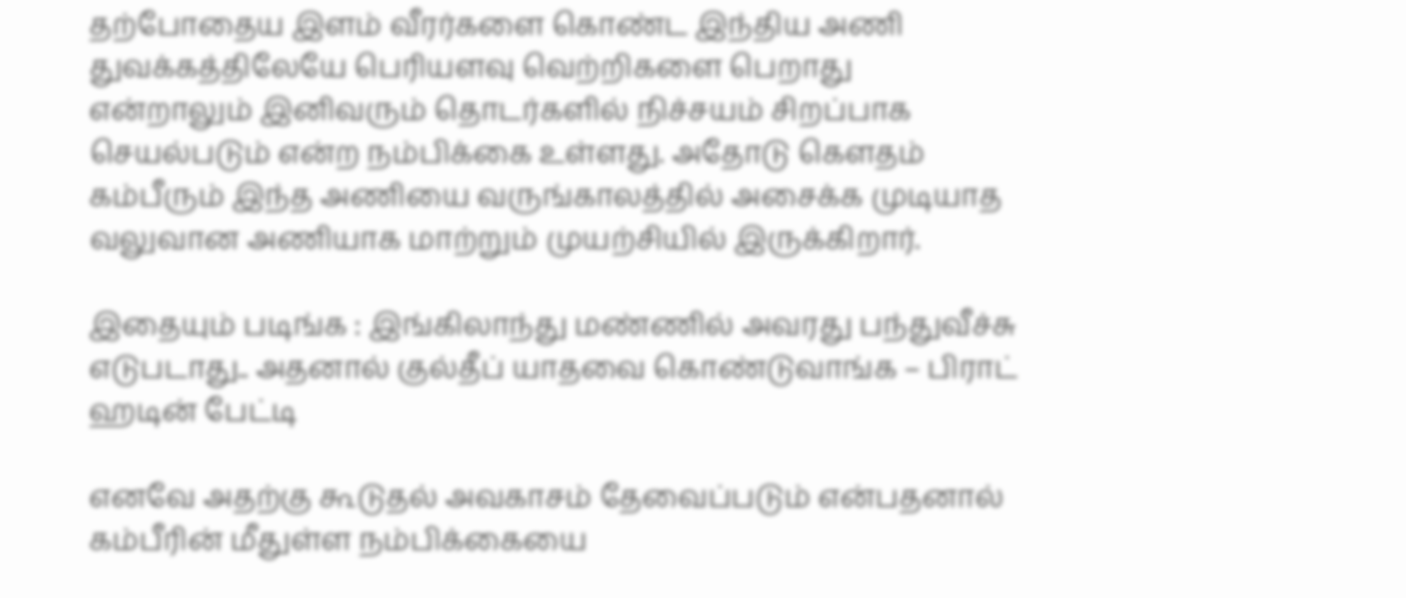தற்போதைய இளம் வீரர்களை கொண்ட இந்திய அணி துவக்கத்திலேயே பெரியளவு வெற்றிகளை பெறாது என்றாலும் இனிவரும் தொடர்களில் நிச்சயம் சிறப்பாக செயல்படும் என்ற நம்பிக்கை உள்ளது. அதோடு கௌதம் கம்பீரும் இந்த அணியை வருங்காலத்தில் அசைக்க முடியாத வலுவான அணியாக மாற்றும் முயற்சியில் இருக்கிறார்.

இதையும் படிங்க : இங்கிலாந்து மண்ணில் அவரது பந்துவீச்சு எடுபடாது.. அதனால் குல்தீப் யாதவை கொண்டுவாங்க – பிராட் ஹடின் பேட்டி

எனவே அதற்கு கூடுதல் அவகாசம் தேவைப்படும் என்பதனால் கம்பீரின் மீதுள்ள நம்பிக்கையை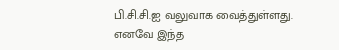பி.சி.சி.ஐ வலுவாக வைத்துள்ளது. எனவே இந்த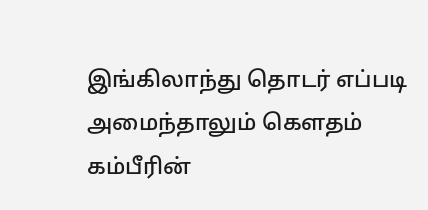இங்கிலாந்து தொடர் எப்படி அமைந்தாலும் கெளதம் கம்பீரின்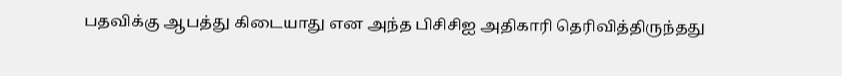பதவிக்கு ஆபத்து கிடையாது என அந்த பிசிசிஐ அதிகாரி தெரிவித்திருந்தது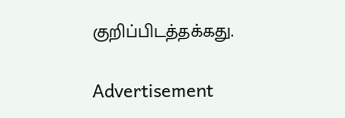குறிப்பிடத்தக்கது.

Advertisement